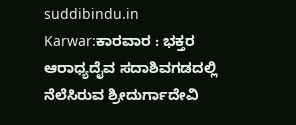suddibindu.in
Karwar:ಕಾರವಾರ : ಭಕ್ತರ ಆರಾಧ್ಯದೈವ ಸದಾಶಿವಗಡದಲ್ಲಿ ನೆಲೆಸಿರುವ ಶ್ರೀದುರ್ಗಾದೇವಿ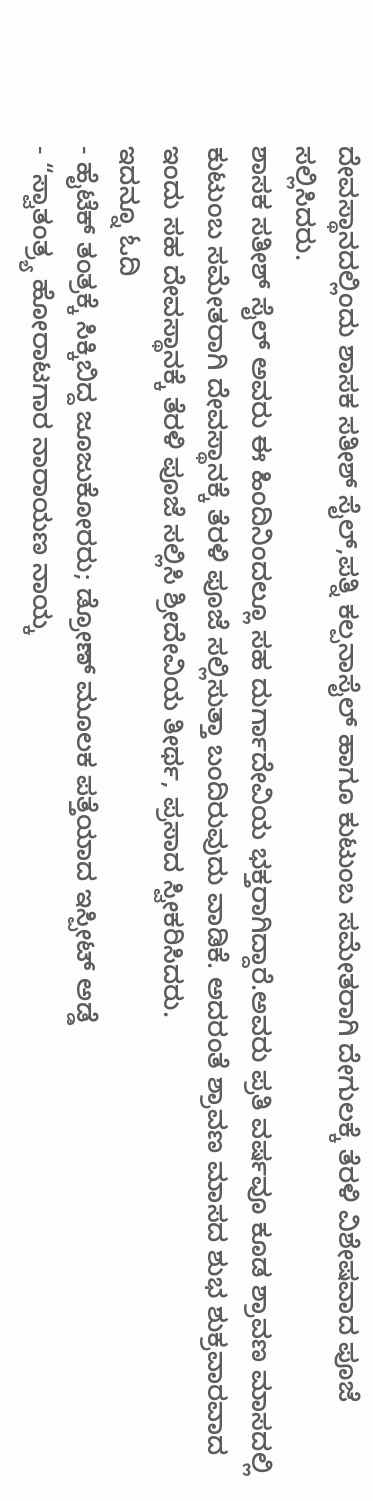ದೇವಸ್ಥಾನದಲ್ಲಿಂದು ಶಾಸಕ ಸತೀಶ್ ಸೈಲ್,ಪತ್ನಿ ಕಲ್ಪನಾಸೈಲ್ ಹಾಗೂ ಕುಟುಂಬ ಸಮೇತರಾಗಿ ದೇಗುಲಕ್ಕೆ ತೆರಳಿ ವಿಶೇಷವಾದ ಪೂಜೆ ಸಲ್ಲಿಸಿದರು.
ಶಾಸಕ ಸತೀಶ್ ಸೈಲ್ ಅವರು ಈ ಹಿಂದಿನಿಂದಲ್ಲೂ ಸಹ ದುರ್ಗಾದೇವಿಯ ಭಕ್ತರಾಗಿದ್ದಾರೆ.ಅವರು ಪ್ರತಿ ವರ್ಷವೂ ಕೂಡ ಶ್ರಾವಣ ಮಾಸದಲ್ಲಿ ಕುಟುಂಬ ಸಮೇತರಾಗಿ ದೇವಸ್ಥಾನಕ್ಕೆ ತೆರಳಿ ಪೂಜೆ ಸಲ್ಲಿಸುತ್ತಾ ಬಂದಿರುವುದು ವಾಡಿಕೆ. ಅದರಂತೆ ಶ್ರಾವಣ ಮಾಸದ ಶುಭ ಶುಕ್ರವಾರವಾದ ಇಂದು ಸಹ ದೇವಸ್ಥಾನಕ್ಕೆ ತೆರಳಿ ಪೂಜೆ ಸಲ್ಲಿಸಿ ಶ್ರೀದೇವಿಯ ತೀರ್ಥ, ಪ್ರಸಾದ ಸ್ವೀಕರಿಸಿದರು.
ಇದನ್ನೂ ಓದಿ
- ಹೈಟೆಕ್ ತಂತ್ರಕ್ಕೆ ಸಿಕ್ಕಿಬಿದ್ದ ಜೂಜುಕೋರರು; ಡ್ರೋಣ್ ಮೂಲಕ ಪತ್ತೆಯಾದ ಇಸ್ಪೀಟ್ ಅಡ್ಡೆ
- “ಸ್ವಾತಂತ್ರ್ಯ ಹೋರಾಟಗಾರ ನಾರಾಯಣ ನಾಯ್ಕ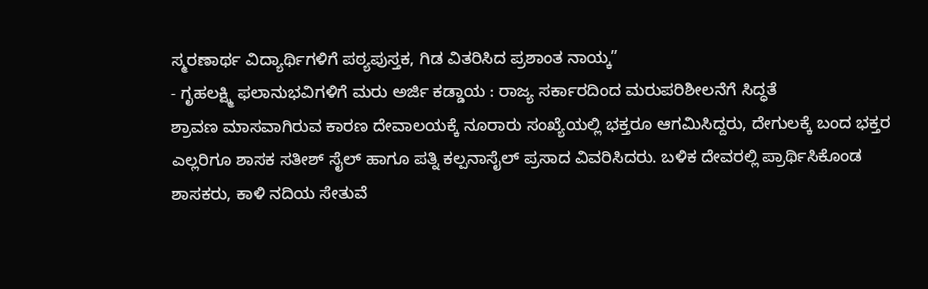ಸ್ಮರಣಾರ್ಥ ವಿದ್ಯಾರ್ಥಿಗಳಿಗೆ ಪಠ್ಯಪುಸ್ತಕ, ಗಿಡ ವಿತರಿಸಿದ ಪ್ರಶಾಂತ ನಾಯ್ಕ”
- ಗೃಹಲಕ್ಷ್ಮಿ ಫಲಾನುಭವಿಗಳಿಗೆ ಮರು ಅರ್ಜಿ ಕಡ್ಡಾಯ : ರಾಜ್ಯ ಸರ್ಕಾರದಿಂದ ಮರುಪರಿಶೀಲನೆಗೆ ಸಿದ್ಧತೆ
ಶ್ರಾವಣ ಮಾಸವಾಗಿರುವ ಕಾರಣ ದೇವಾಲಯಕ್ಕೆ ನೂರಾರು ಸಂಖ್ಯೆಯಲ್ಲಿ ಭಕ್ತರೂ ಆಗಮಿಸಿದ್ದರು, ದೇಗುಲಕ್ಕೆ ಬಂದ ಭಕ್ತರ ಎಲ್ಲರಿಗೂ ಶಾಸಕ ಸತೀಶ್ ಸೈಲ್ ಹಾಗೂ ಪತ್ನಿ ಕಲ್ಪನಾಸೈಲ್ ಪ್ರಸಾದ ವಿವರಿಸಿದರು. ಬಳಿಕ ದೇವರಲ್ಲಿ ಪ್ರಾರ್ಥಿಸಿಕೊಂಡ ಶಾಸಕರು, ಕಾಳಿ ನದಿಯ ಸೇತುವೆ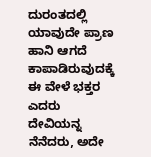ದುರಂತದಲ್ಲಿ ಯಾವುದೇ ಪ್ರಾಣ ಹಾನಿ ಆಗದೆ ಕಾಪಾಡಿರುವುದಕ್ಕೆ ಈ ವೇಳೆ ಭಕ್ತರ ಎದರು ದೇವಿಯನ್ನ ನೆನೆದರು, ಅದೇ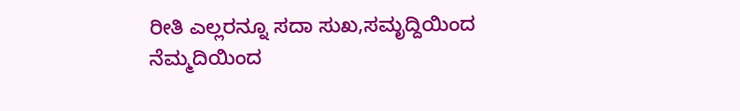ರೀತಿ ಎಲ್ಲರನ್ನೂ ಸದಾ ಸುಖ,ಸಮೃದ್ದಿಯಿಂದ ನೆಮ್ಮದಿಯಿಂದ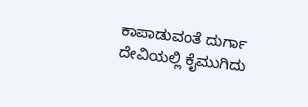ಕಾಪಾಡುವಂತೆ ದುರ್ಗಾ ದೇವಿಯಲ್ಲಿ ಕೈಮುಗಿದು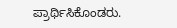ಪ್ರಾರ್ಥಿಸಿಕೊಂಡರು.